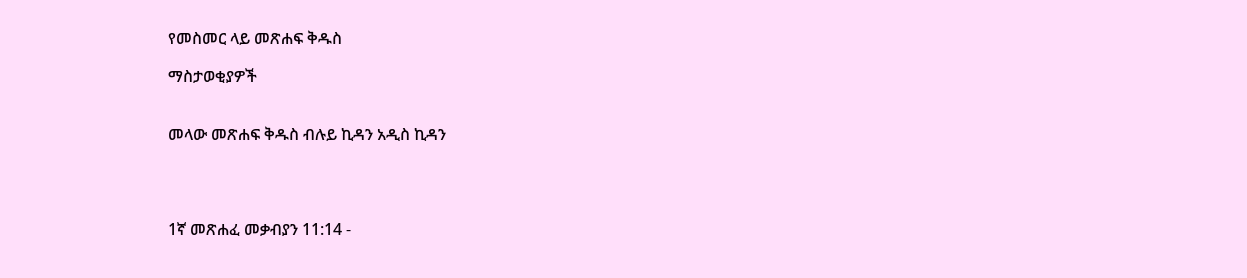የመስመር ላይ መጽሐፍ ቅዱስ

ማስታወቂያዎች


መላው መጽሐፍ ቅዱስ ብሉይ ኪዳን አዲስ ኪዳን




1ኛ መጽሐፈ መቃብያን 11:14 -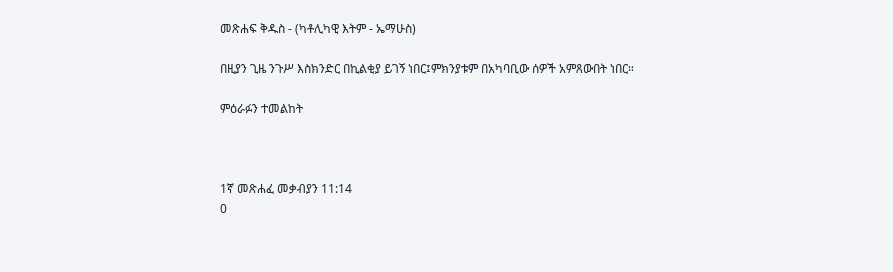መጽሐፍ ቅዱስ - (ካቶሊካዊ እትም - ኤማሁስ)

በዚያን ጊዜ ንጉሥ እስክንድር በኪልቂያ ይገኝ ነበር፤ምክንያቱም በአካባቢው ሰዎች አምጸውበት ነበር።

ምዕራፉን ተመልከት



1ኛ መጽሐፈ መቃብያን 11:14
0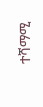ተሻማሚ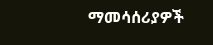ማመሳሰሪያዎች